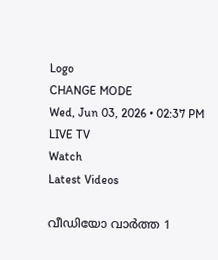Logo
CHANGE MODE
Wed, Jun 03, 2026 • 02:37 PM
LIVE TV
Watch
Latest Videos

വീഡിയോ വാർത്ത 1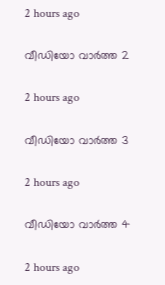2 hours ago

വീഡിയോ വാർത്ത 2

2 hours ago

വീഡിയോ വാർത്ത 3

2 hours ago

വീഡിയോ വാർത്ത 4

2 hours ago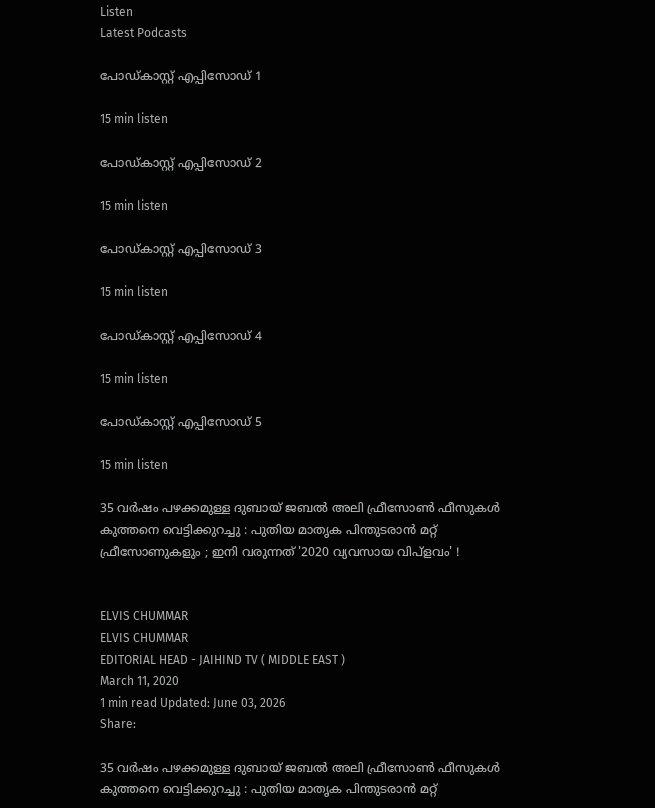Listen
Latest Podcasts

പോഡ്കാസ്റ്റ് എപ്പിസോഡ് 1

15 min listen

പോഡ്കാസ്റ്റ് എപ്പിസോഡ് 2

15 min listen

പോഡ്കാസ്റ്റ് എപ്പിസോഡ് 3

15 min listen

പോഡ്കാസ്റ്റ് എപ്പിസോഡ് 4

15 min listen

പോഡ്കാസ്റ്റ് എപ്പിസോഡ് 5

15 min listen

35 വര്‍ഷം പഴക്കമുള്ള ദുബായ് ജബല്‍ അലി ഫ്രീസോണ്‍ ഫീസുകള്‍ കുത്തനെ വെട്ടിക്കുറച്ചു : പുതിയ മാതൃക പിന്തുടരാന്‍ മറ്റ് ഫ്രീസോണുകളും ; ഇനി വരുന്നത് '2020 വ്യവസായ വിപ്‌ളവം' !


ELVIS CHUMMAR
ELVIS CHUMMAR
EDITORIAL HEAD - JAIHIND TV ( MIDDLE EAST )
March 11, 2020
1 min read Updated: June 03, 2026
Share:

35 വര്‍ഷം പഴക്കമുള്ള ദുബായ് ജബല്‍ അലി ഫ്രീസോണ്‍ ഫീസുകള്‍ കുത്തനെ വെട്ടിക്കുറച്ചു : പുതിയ മാതൃക പിന്തുടരാന്‍ മറ്റ്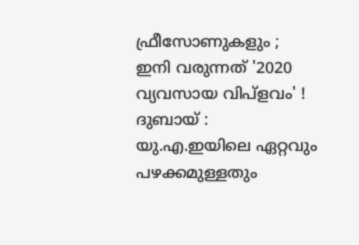ഫ്രീസോണുകളും ; ഇനി വരുന്നത് '2020 വ്യവസായ വിപ്‌ളവം' !
ദുബായ് : യു.എ.ഇയിലെ ഏറ്റവും പഴക്കമുള്ളതും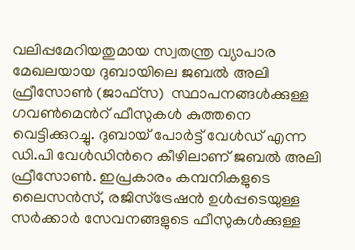വലിപ്പമേറിയതുമായ സ്വതന്ത്ര വ്യാപാര മേഖലയായ ദുബായിലെ ജബല്‍ അലി ഫ്രീസോണ്‍ (ജാഫ്‌സ)  സ്ഥാപനങ്ങള്‍ക്കുള്ള ഗവണ്‍മെന്‍റ് ഫീസുകള്‍ കുത്തനെ വെട്ടിക്കുറച്ചു. ദുബായ് പോര്‍ട്ട് വേള്‍ഡ് എന്ന ഡി.പി വേള്‍ഡിന്‍റെ കീഴിലാണ് ജബല്‍ അലി ഫ്രീസോണ്‍. ഇപ്രകാരം കമ്പനികളുടെ ലൈസന്‍സ്, രജിസ്‌ട്രേഷന്‍ ഉള്‍പ്പടെയുള്ള സര്‍ക്കാര്‍ സേവനങ്ങളുടെ ഫീസുകള്‍ക്കുള്ള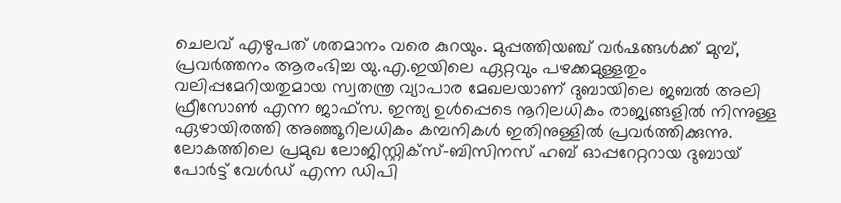ചെലവ് എഴുപത് ശതമാനം വരെ കുറയും. മുപ്പത്തിയഞ്ച് വര്‍ഷങ്ങള്‍ക്ക് മുമ്പ്, പ്രവര്‍ത്തനം ആരംഭിച്ച യു.എ.ഇയിലെ ഏറ്റവും പഴക്കമുള്ളതും വലിപ്പമേറിയതുമായ സ്വതന്ത്ര വ്യാപാര മേഖലയാണ് ദുബായിലെ ജബല്‍ അലി ഫ്രീസോണ്‍ എന്ന ജാഫ്‌സ. ഇന്ത്യ ഉള്‍പ്പെടെ നൂറിലധികം രാജ്യങ്ങളില്‍ നിന്നുള്ള ഏഴായിരത്തി അഞ്ഞൂറിലധികം കമ്പനികള്‍ ഇതിനുള്ളില്‍ പ്രവര്‍ത്തിക്കുന്നു. ലോകത്തിലെ പ്രമുഖ ലോജിസ്റ്റിക്‌സ്-ബിസിനസ് ഹബ് ഓപ്പറേറ്ററായ ദുബായ് പോര്‍ട്ട് വേള്‍ഡ് എന്ന ഡിപി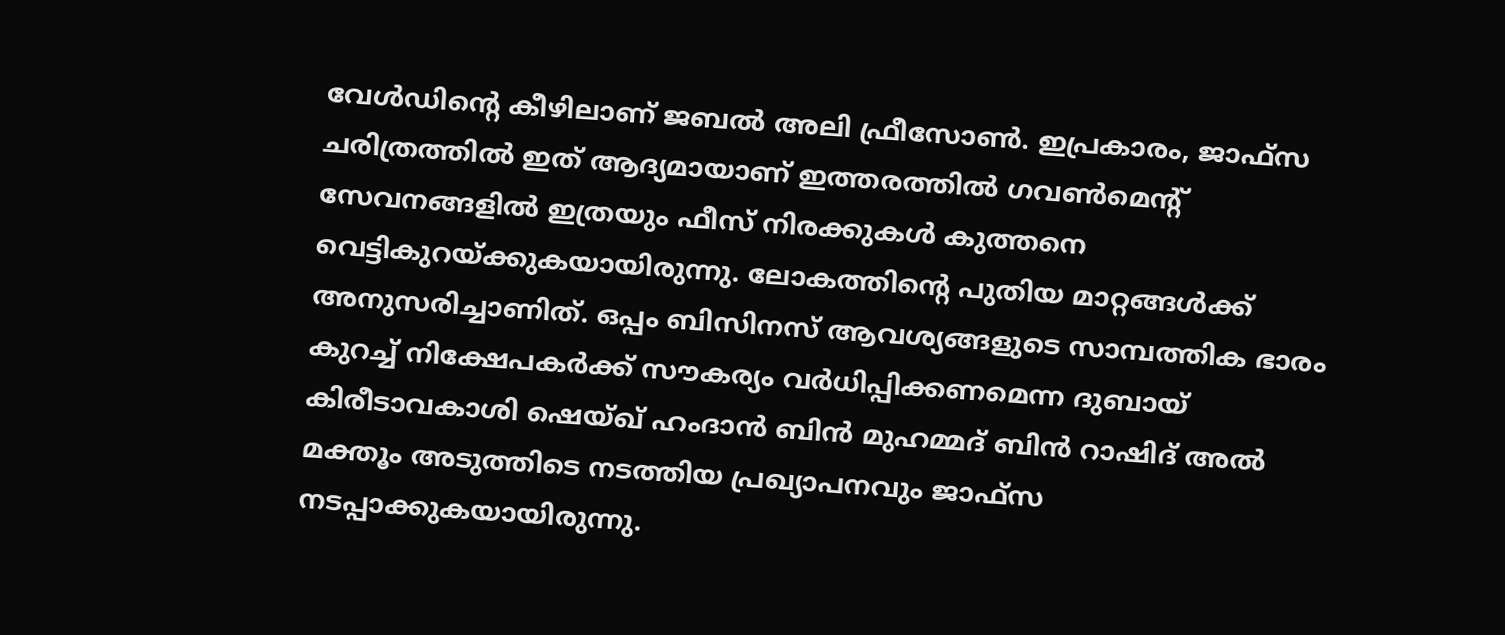വേള്‍ഡിന്‍റെ കീഴിലാണ് ജബല്‍ അലി ഫ്രീസോണ്‍. ഇപ്രകാരം, ജാഫ്‌സ ചരിത്രത്തില്‍ ഇത് ആദ്യമായാണ് ഇത്തരത്തില്‍ ഗവണ്‍മെന്‍റ് സേവനങ്ങളില്‍ ഇത്രയും ഫീസ് നിരക്കുകള്‍ കുത്തനെ വെട്ടികുറയ്ക്കുകയായിരുന്നു. ലോകത്തിന്‍റെ പുതിയ മാറ്റങ്ങള്‍ക്ക് അനുസരിച്ചാണിത്. ഒപ്പം ബിസിനസ് ആവശ്യങ്ങളുടെ സാമ്പത്തിക ഭാരം കുറച്ച് നിക്ഷേപകര്‍ക്ക് സൗകര്യം വര്‍ധിപ്പിക്കണമെന്ന ദുബായ് കിരീടാവകാശി ഷെയ്ഖ് ഹംദാന്‍ ബിന്‍ മുഹമ്മദ് ബിന്‍ റാഷിദ് അല്‍ മക്തൂം അടുത്തിടെ നടത്തിയ പ്രഖ്യാപനവും ജാഫ്‌സ നടപ്പാക്കുകയായിരുന്നു.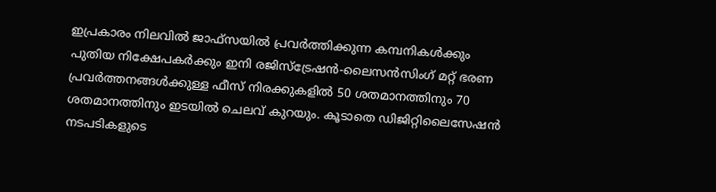ഇപ്രകാരം നിലവില്‍ ജാഫ്സയില്‍ പ്രവര്‍ത്തിക്കുന്ന കമ്പനികള്‍ക്കും പുതിയ നിക്ഷേപകര്‍ക്കും ഇനി രജിസ്‌ട്രേഷന്‍-ലൈസന്‍സിംഗ് മറ്റ് ഭരണ പ്രവര്‍ത്തനങ്ങള്‍ക്കുള്ള ഫീസ് നിരക്കുകളില്‍ 50 ശതമാനത്തിനും 70 ശതമാനത്തിനും ഇടയില്‍ ചെലവ് കുറയും. കൂടാതെ ഡിജിറ്റിലൈസേഷന്‍ നടപടികളുടെ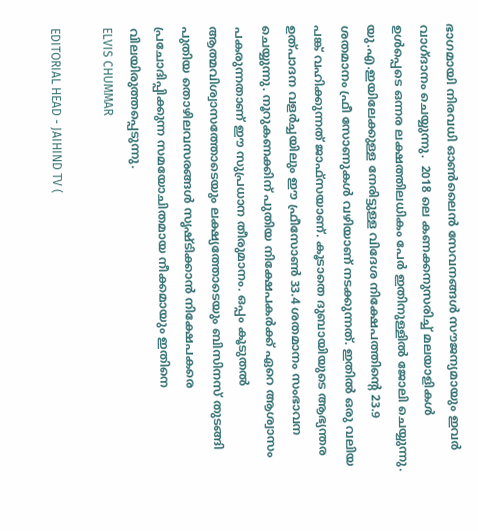ഭാഗമായി നിരവധി ഓണ്‍ലൈന്‍ സേവനങ്ങള്‍ സൗജന്യമായും ഇവര്‍ വാഗ്ദാനം ചെയ്യുന്നു.  2018 ലെ കണക്കനുസരിച്ച് മലയാളികള്‍ ഉള്‍പ്പെടെ ഒന്നര ലക്ഷത്തിലധികം പേര്‍ ഇതിനുള്ളില്‍ ജോലി ചെയ്യുന്നു. യു.എ.ഇയിലേക്കുള്ള നേരിട്ടുള്ള വിദേശ നിക്ഷേപത്തിന്‍റെ 23.9 ശതമാനം ഫ്രീ സോണുകള്‍ വഴിയാണ് നടക്കുന്നത്. ഇതില്‍ ഒരു വലിയ പങ്ക് വഹിക്കുന്നത് ജാഫ്‌സയാണ്. കൂടാതെ ദുബായിയുടെ ആഭ്യന്തര ഉത്പാദന വളര്‍ച്ചയിലും ഈ ഫ്രീസോണ്‍ 33.4 ശതമാനം സംഭാവന ചെയ്യുന്നു. നൂറുകണക്കിന് പുതിയ നിക്ഷേപകര്‍ക്ക് ഏറെ ആശ്വാസം പകരുന്നതാണ് ഈ സുപ്രധാന തീരുമാനം. ഒപ്പം കൂടുതല്‍ ആത്മവിശ്വാസത്തോടെയും ലക്ഷ്യത്തോടെയും ബിസിനസ് തുടങ്ങി പുതിയ തൊഴിലവസരങ്ങള്‍ സൃഷ്ടിക്കാന്‍ നിക്ഷേപകരെ പ്രചോദിപ്പിക്കുന്ന സമയോചിതമായ നീക്കമായും ഇതിനെ വിലയിരുത്തപ്പെടുന്നു.
ELVIS CHUMMAR

EDITORIAL HEAD - JAIHIND TV (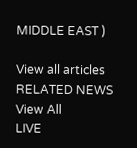MIDDLE EAST )

View all articles
RELATED NEWS
View All
LIVE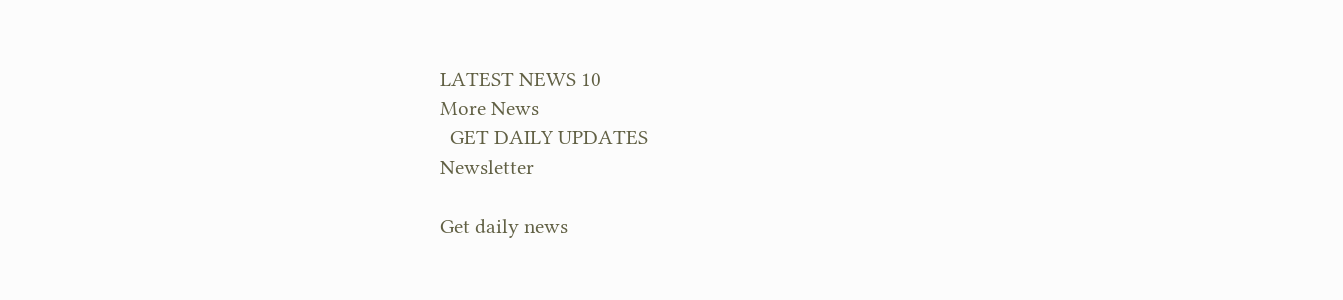LATEST NEWS 10
More News
  GET DAILY UPDATES
Newsletter

Get daily news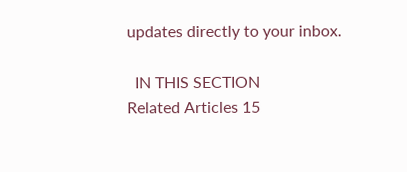updates directly to your inbox.

  IN THIS SECTION
Related Articles 15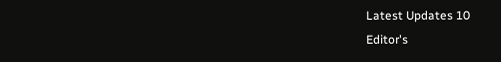Latest Updates 10
Editor's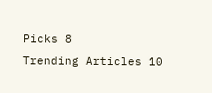Picks 8
Trending Articles 10